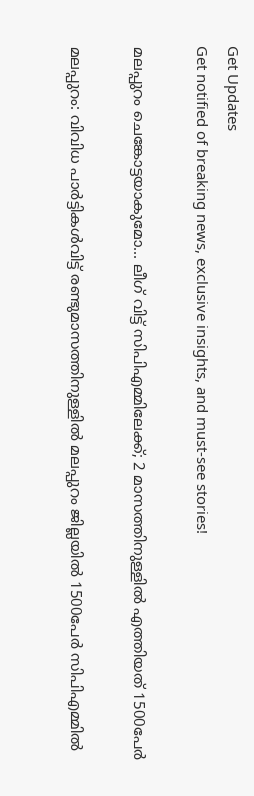Get Updates
Get notified of breaking news, exclusive insights, and must-see stories!

മലപ്പുറം ചെങ്കോട്ടയാകുമോ... ലീഗ് വിട്ട് സിപിഎമ്മിലേക്ക്; 2 മാസത്തിനുള്ളില്‍ എത്തിയത് 1500പേര്‍

മലപ്പുറം: വിവിധ പാര്‍ട്ടികള്‍വിട്ട് രണ്ടുമാസത്തിനുള്ളില്‍ മലപ്പുറം ജില്ലയില്‍ 1500പേര്‍ സിപിഎമ്മില്‍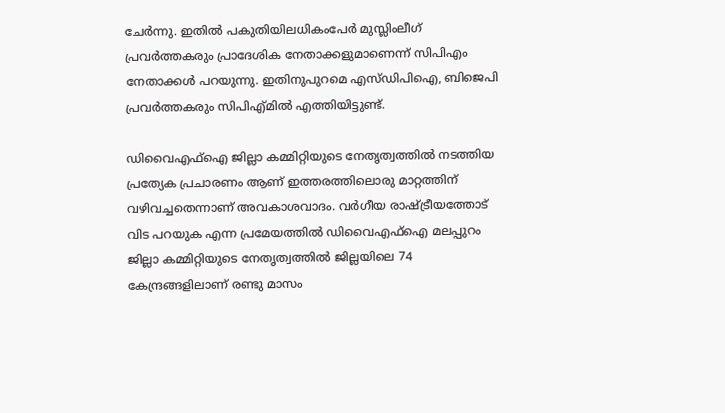ചേര്‍ന്നു. ഇതില്‍ പകുതിയിലധികംപേര്‍ മുസ്ലിംലീഗ് പ്രവര്‍ത്തകരും പ്രാദേശിക നേതാക്കളുമാണെന്ന് സിപിഎം നേതാക്കള്‍ പറയുന്നു. ഇതിനുപുറമെ എസ്ഡിപിഐ, ബിജെപി പ്രവര്‍ത്തകരും സിപിഎ്മില്‍ എത്തിയിട്ടുണ്ട്.

ഡിവൈഎഫ്ഐ ജില്ലാ കമ്മിറ്റിയുടെ നേതൃത്വത്തില്‍ നടത്തിയ പ്രത്യേക പ്രചാരണം ആണ് ഇത്തരത്തിലൊരു മാറ്റത്തിന് വഴിവച്ചതെന്നാണ് അവകാശവാദം. വര്‍ഗീയ രാഷ്ട്രീയത്തോട് വിട പറയുക എന്ന പ്രമേയത്തില്‍ ഡിവൈഎഫ്ഐ മലപ്പുറം ജില്ലാ കമ്മിറ്റിയുടെ നേതൃത്വത്തില്‍ ജില്ലയിലെ 74 കേന്ദ്രങ്ങളിലാണ് രണ്ടു മാസം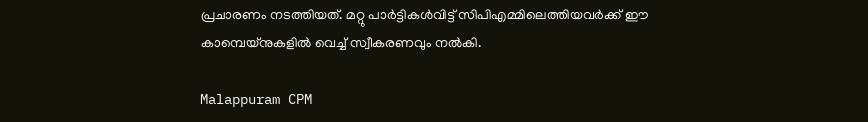പ്രചാരണം നടത്തിയത്. മറ്റു പാര്‍ട്ടികള്‍വിട്ട് സിപിഎമ്മിലെത്തിയവര്‍ക്ക് ഈ കാമ്പെയ്‌നുകളില്‍ വെച്ച് സ്വീകരണവും നല്‍കി.

Malappuram CPM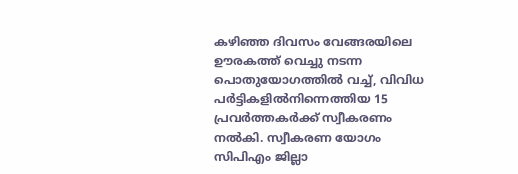കഴിഞ്ഞ ദിവസം വേങ്ങരയിലെ ഊരകത്ത് വെച്ചു നടന്ന പൊതുയോഗത്തില്‍ വച്ച്, വിവിധ പര്‍ട്ടികളില്‍നിന്നെത്തിയ 15 പ്രവര്‍ത്തകര്‍ക്ക് സ്വീകരണം നല്‍കി. സ്വീകരണ യോഗം സിപിഎം ജില്ലാ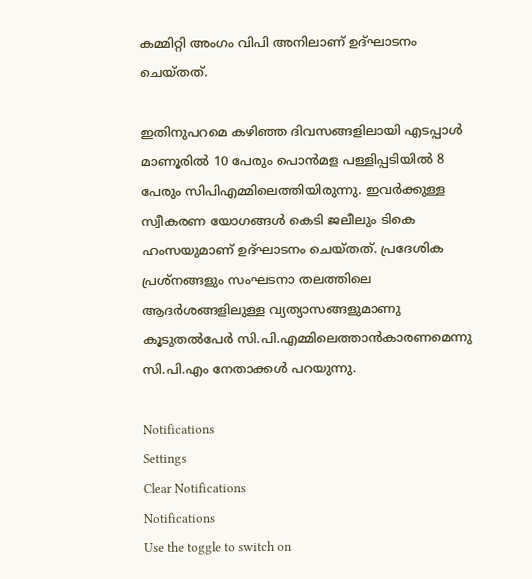കമ്മിറ്റി അംഗം വിപി അനിലാണ് ഉദ്ഘാടനം ചെയ്തത്.

ഇതിനുപറമെ കഴിഞ്ഞ ദിവസങ്ങളിലായി എടപ്പാള്‍ മാണൂരില്‍ 10 പേരും പൊന്‍മള പള്ളിപ്പടിയില്‍ 8 പേരും സിപിഎമ്മിലെത്തിയിരുന്നു. ഇവര്‍ക്കുള്ള സ്വീകരണ യോഗങ്ങള്‍ കെടി ജലീലും ടികെ ഹംസയുമാണ് ഉദ്ഘാടനം ചെയ്തത്. പ്രദേശിക പ്രശ്‌നങ്ങളും സംഘടനാ തലത്തിലെ ആദര്‍ശങ്ങളിലുള്ള വ്യത്യാസങ്ങളുമാണു കൂടുതല്‍പേര്‍ സി.പി.എമ്മിലെത്താന്‍കാരണമെന്നു സി.പി.എം നേതാക്കള്‍ പറയുന്നു.

Notifications
Settings
Clear Notifications
Notifications
Use the toggle to switch on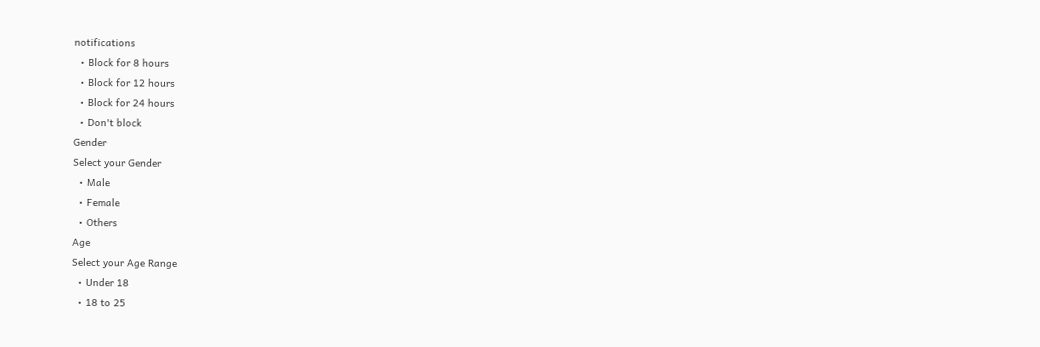notifications
  • Block for 8 hours
  • Block for 12 hours
  • Block for 24 hours
  • Don't block
Gender
Select your Gender
  • Male
  • Female
  • Others
Age
Select your Age Range
  • Under 18
  • 18 to 25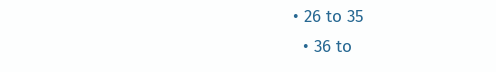• 26 to 35
  • 36 to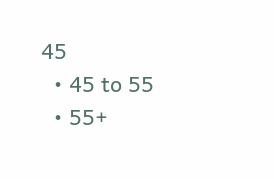45
  • 45 to 55
  • 55+